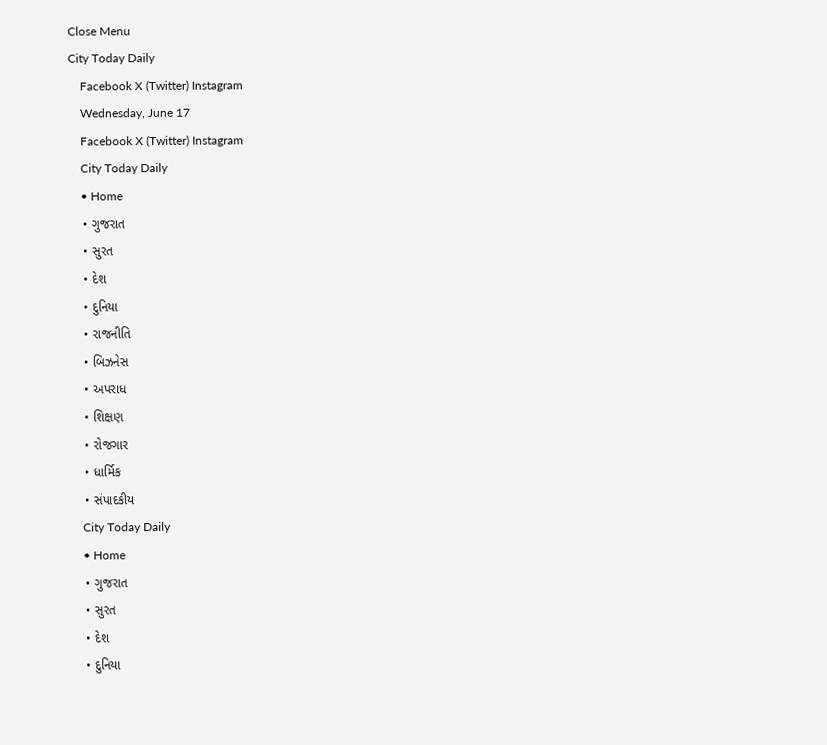Close Menu
City Today Daily
    Facebook X (Twitter) Instagram
    Wednesday, June 17
    Facebook X (Twitter) Instagram
    City Today Daily
    • Home
    • ગુજરાત
    • સુરત
    • દેશ
    • દુનિયા
    • રાજનીતિ
    • બિઝનેસ
    • અપરાધ
    • શિક્ષણ
    • રોજગાર
    • ધાર્મિક
    • સંપાદકીય
    City Today Daily
    • Home
    • ગુજરાત
    • સુરત
    • દેશ
    • દુનિયા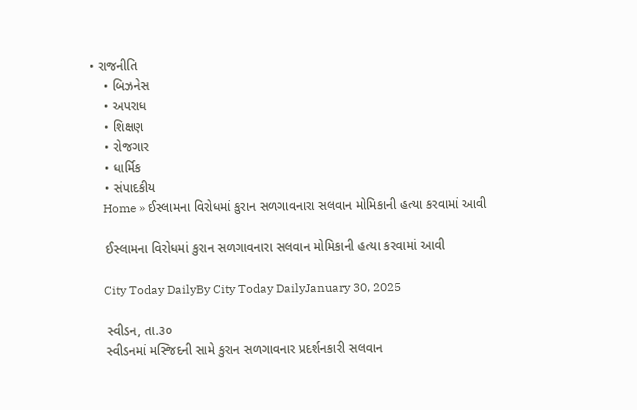• રાજનીતિ
    • બિઝનેસ
    • અપરાધ
    • શિક્ષણ
    • રોજગાર
    • ધાર્મિક
    • સંપાદકીય
    Home » ઈસ્લામના વિરોધમાં કુરાન સળગાવનારા સલવાન મોમિકાની હત્યા કરવામાં આવી

    ઈસ્લામના વિરોધમાં કુરાન સળગાવનારા સલવાન મોમિકાની હત્યા કરવામાં આવી

    City Today DailyBy City Today DailyJanuary 30, 2025

    સ્વીડન, તા.૩૦
    સ્વીડનમાં મસ્જિદની સામે કુરાન સળગાવનાર પ્રદર્શનકારી સલવાન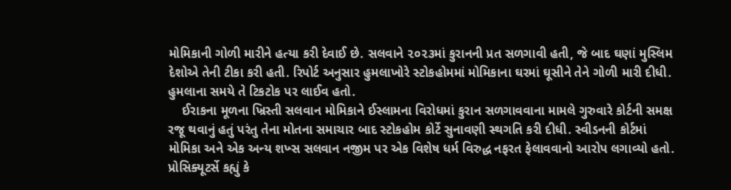મોમિકાની ગોળી મારીને હત્યા કરી દેવાઈ છે. સલવાને ૨૦૨૩માં કુરાનની પ્રત સળગાવી હતી, જે બાદ ઘણાં મુસ્લિમ દેશોએ તેની ટીકા કરી હતી. રિપોર્ટ અનુસાર હુમલાખોરે સ્ટોકહોમમાં મોમિકાના ઘરમાં ઘૂસીને તેને ગોળી મારી દીધી. હુમલાના સમયે તે ટિકટોક પર લાઈવ હતો.
    ઈરાકના મૂળના ખ્રિસ્તી સલવાન મોમિકાને ઈસ્લામના વિરોધમાં કુરાન સળગાવવાના મામલે ગુરુવારે કોર્ટની સમક્ષ રજૂ થવાનું હતું પરંતુ તેના મોતના સમાચાર બાદ સ્ટોકહોમ કોર્ટે સુનાવણી સ્થગતિ કરી દીધી. સ્વીડનની કોર્ટમાં મોમિકા અને એક અન્ય શખ્સ સલવાન નજીમ પર એક વિશેષ ધર્મ વિરુદ્ધ નફરત ફેલાવવાનો આરોપ લગાવ્યો હતો. પ્રોસિક્યૂટર્સે કહ્યું કે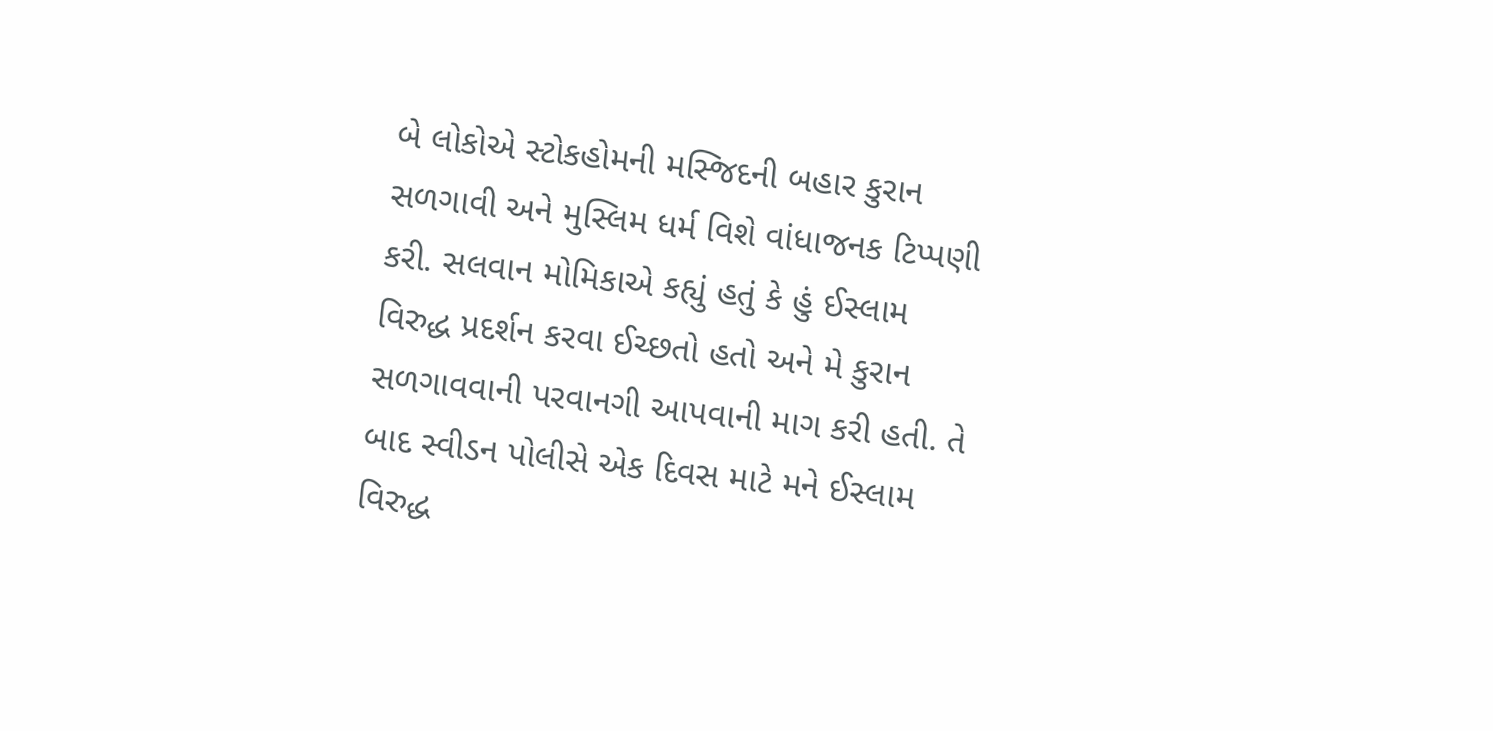બે લોકોએ સ્ટોકહોમની મસ્જિદની બહાર કુરાન સળગાવી અને મુસ્લિમ ધર્મ વિશે વાંધાજનક ટિપ્પણી કરી. સલવાન મોમિકાએ કહ્યું હતું કે હું ઈસ્લામ વિરુદ્ધ પ્રદર્શન કરવા ઈચ્છતો હતો અને મે કુરાન સળગાવવાની પરવાનગી આપવાની માગ કરી હતી. તે બાદ સ્વીડન પોલીસે એક દિવસ માટે મને ઈસ્લામ વિરુદ્ધ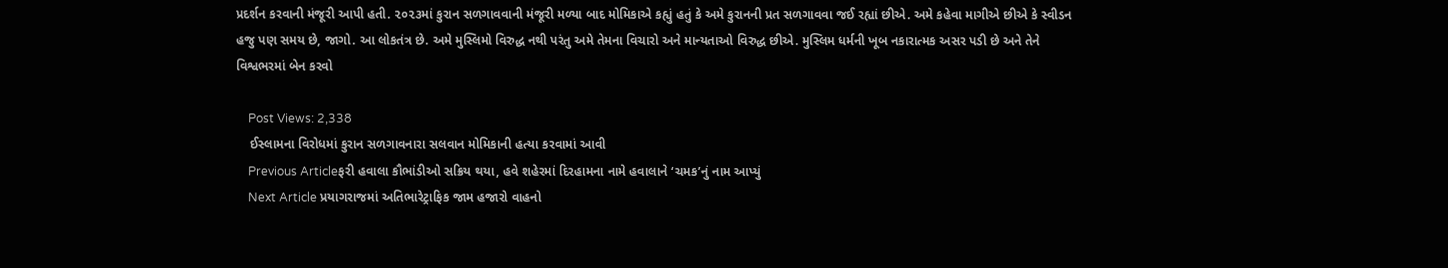પ્રદર્શન કરવાની મંજૂરી આપી હતી. ૨૦૨૩માં કુરાન સળગાવવાની મંજૂરી મળ્યા બાદ મોમિકાએ કહ્યું હતું કે અમે કુરાનની પ્રત સળગાવવા જઈ રહ્યાં છીએ. અમે કહેવા માગીએ છીએ કે સ્વીડન હજુ પણ સમય છે, જાગો. આ લોકતંત્ર છે. અમે મુસ્લિમો વિરુદ્ધ નથી પરંતુ અમે તેમના વિચારો અને માન્યતાઓ વિરુદ્ધ છીએ. મુસ્લિમ ધર્મની ખૂબ નકારાત્મક અસર પડી છે અને તેને વિશ્વભરમાં બેન કરવો

    Post Views: 2,338
    ઈસ્લામના વિરોધમાં કુરાન સળગાવનારા સલવાન મોમિકાની હત્યા કરવામાં આવી
    Previous Articleફરી હવાલા કૌભાંડીઓ સક્રિય થયા, હવે શહેરમાં દિરહામના નામે હવાલાને ‘ચમક’નું નામ આપ્યું
    Next Article પ્રયાગરાજમાં અતિભારેટ્રાફિક જામ હજારો વાહનો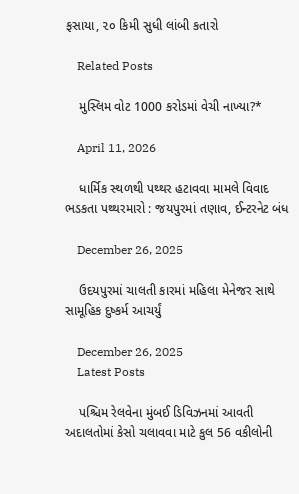ફસાયા, ૨૦ કિમી સુધી લાંબી કતારો

    Related Posts

    મુસ્લિમ વોટ 1000 કરોડમાં વેચી નાખ્યા?*

    April 11, 2026

    ધાર્મિક સ્થળથી પથ્થર હટાવવા મામલે વિવાદ ભડકતા પથ્થરમારો : જયપુરમાં તણાવ, ઈન્ટરનેટ બંધ

    December 26, 2025

    ઉદયપુરમાં ચાલતી કારમાં મહિલા મેનેજર સાથે સામૂહિક દુષ્કર્મ આચર્યું

    December 26, 2025
    Latest Posts

    પશ્ચિમ રેલવેના મુંબઈ ડિવિઝનમાં આવતી અદાલતોમાં કેસો ચલાવવા માટે કુલ 56 વકીલોની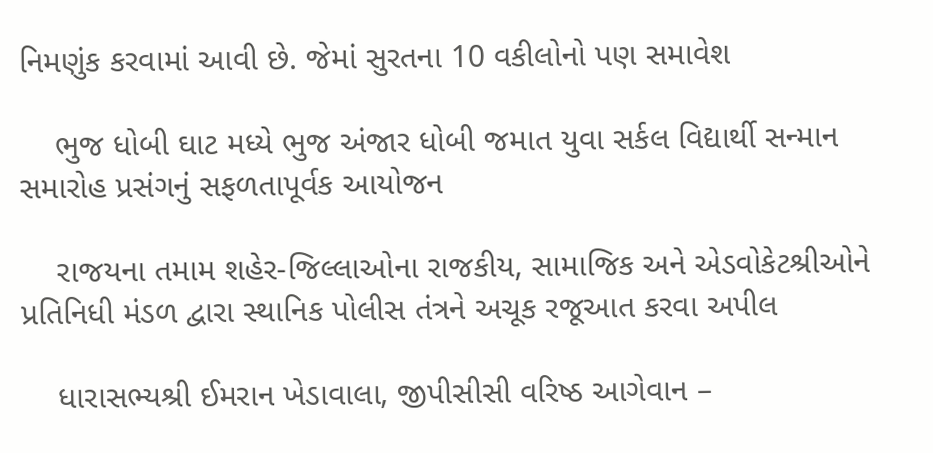નિમણુંક કરવામાં આવી છે. જેમાં સુરતના 10 વકીલોનો પણ સમાવેશ

    ભુજ ધોબી ઘાટ મધ્યે ભુજ અંજાર ધોબી જમાત યુવા સર્કલ વિદ્યાર્થી સન્માન સમારોહ પ્રસંગનું સફળતાપૂર્વક આયોજન

    રાજયના તમામ શહેર-જિલ્લાઓના રાજકીય, સામાજિક અને એડવોકેટશ્રીઓને પ્રતિનિધી મંડળ દ્વારા સ્થાનિક પોલીસ તંત્રને અચૂક રજૂઆત કરવા અપીલ

    ધારાસભ્યશ્રી ઈમરાન ખેડાવાલા, જીપીસીસી વરિષ્ઠ આગેવાન –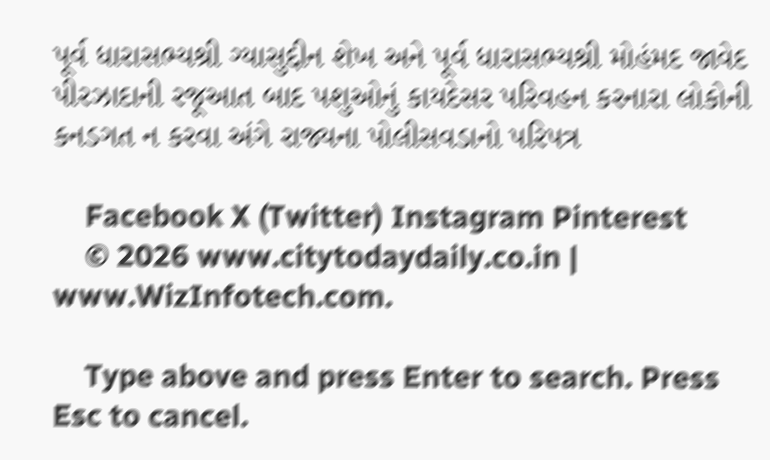પૂર્વ ધારાસભ્યશ્રી ગ્યાસુદ્દીન શેખ અને પૂર્વ ધારાસભ્યશ્રી મોહંમદ જાવેદ પીરઝાદાની રજૂઆત બાદ પશુઓનું કાયદેસર પરિવહન કરનારા લોકોની કનડગત ન કરવા અંગે રાજ્યના પોલીસવડાનો પરિપત્ર

    Facebook X (Twitter) Instagram Pinterest
    © 2026 www.citytodaydaily.co.in | www.WizInfotech.com.

    Type above and press Enter to search. Press Esc to cancel.